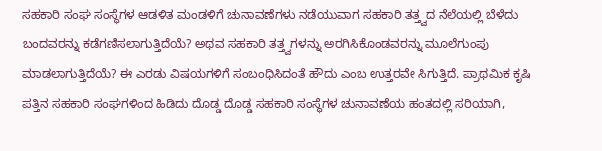ಸಹಕಾರಿ ಸಂಘ ಸಂಸ್ಥೆಗಳ ಆಡಳಿತ ಮಂಡಳಿಗೆ ಚುನಾವಣೆಗಳು ನಡೆಯುವಾಗ ಸಹಕಾರಿ ತತ್ತ್ವದ ನೆಲೆಯಲ್ಲಿ ಬೆಳೆದು ಬಂದವರನ್ನು ಕಡೆಗಣಿಸಲಾಗುತ್ತಿದೆಯೆ? ಅಥವ ಸಹಕಾರಿ ತತ್ತ್ವಗಳನ್ನು ಅರಗಿಸಿಕೊಂಡವರನ್ನು ಮೂಲೆಗುಂಪು ಮಾಡಲಾಗುತ್ತಿದೆಯೆ? ಈ ಎರಡು ವಿಷಯಗಳಿಗೆ ಸಂಬಂಧಿಸಿದಂತೆ ಹೌದು ಎಂಬ ಉತ್ತರವೇ ಸಿಗುತ್ತಿದೆ. ಪ್ರಾಥಮಿಕ ಕೃಷಿ ಪತ್ತಿನ ಸಹಕಾರಿ ಸಂಘಗಳಿಂದ ಹಿಡಿದು ದೊಡ್ಡ ದೊಡ್ಡ ಸಹಕಾರಿ ಸಂಸ್ಥೆಗಳ ಚುನಾವಣೆಯ ಹಂತದಲ್ಲಿ ಸರಿಯಾಗಿ,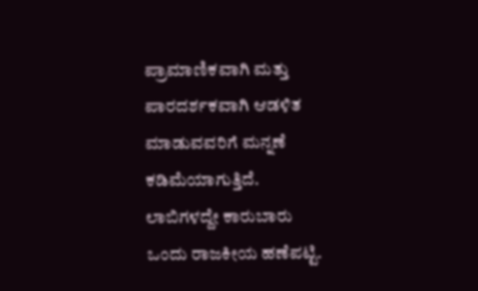ಪ್ರಾಮಾಣಿಕವಾಗಿ ಮತ್ತು ಪಾರದರ್ಶಕವಾಗಿ ಆಡಳಿತ ಮಾಡುವವರಿಗೆ ಮನ್ನಣೆ ಕಡಿಮೆಯಾಗುತ್ತಿದೆ.
ಲಾಬಿಗಳದ್ದೇ ಕಾರುಬಾರು
ಒಂದು ರಾಜಕೀಯ ಹಣೆಪಟ್ಟಿ.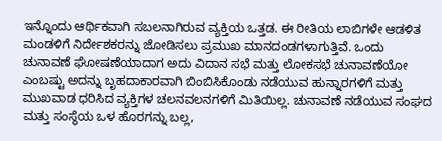ಇನ್ನೊಂದು ಆರ್ಥಿಕವಾಗಿ ಸಬಲನಾಗಿರುವ ವ್ಯಕ್ತಿಯ ಒತ್ತಡ. ಈ ರೀತಿಯ ಲಾಬಿಗಳೇ ಆಡಳಿತ ಮಂಡಳಿಗೆ ನಿರ್ದೇಶಕರನ್ನು ಜೋಡಿಸಲು ಪ್ರಮುಖ ಮಾನದಂಡಗಳಾಗುತ್ತಿವೆ. ಒಂದು ಚುನಾವಣೆ ಘೋಷಣೆಯಾದಾಗ ಅದು ವಿದಾನ ಸಭೆ ಮತ್ತು ಲೋಕಸಭೆ ಚುನಾವಣೆಯೋ ಎಂಬಷ್ಟು ಅದನ್ನು ಬೃಹದಾಕಾರವಾಗಿ ಬಿಂಬಿಸಿಕೊಂಡು ನಡೆಯುವ ಹುನ್ನಾರಗಳಿಗೆ ಮತ್ತು ಮುಖವಾಡ ಧರಿಸಿದ ವ್ಯಕ್ತಿಗಳ ಚಲನವಲನಗಳಿಗೆ ಮಿತಿಯಿಲ್ಲ. ಚುನಾವಣೆ ನಡೆಯುವ ಸಂಘದ ಮತ್ತು ಸಂಸ್ಥೆಯ ಒಳ ಹೊರಗನ್ನು ಬಲ್ಲ,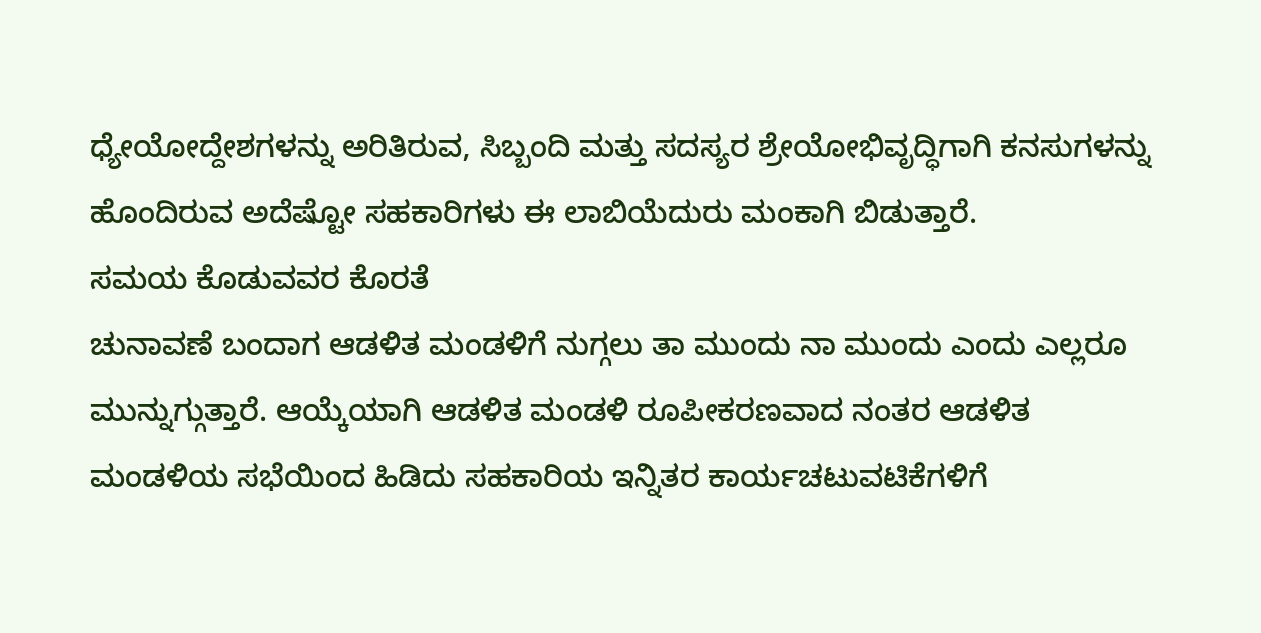ಧ್ಯೇಯೋದ್ದೇಶಗಳನ್ನು ಅರಿತಿರುವ, ಸಿಬ್ಬಂದಿ ಮತ್ತು ಸದಸ್ಯರ ಶ್ರೇಯೋಭಿವೃದ್ಧಿಗಾಗಿ ಕನಸುಗಳನ್ನು ಹೊಂದಿರುವ ಅದೆಷ್ಟೋ ಸಹಕಾರಿಗಳು ಈ ಲಾಬಿಯೆದುರು ಮಂಕಾಗಿ ಬಿಡುತ್ತಾರೆ.
ಸಮಯ ಕೊಡುವವರ ಕೊರತೆ
ಚುನಾವಣೆ ಬಂದಾಗ ಆಡಳಿತ ಮಂಡಳಿಗೆ ನುಗ್ಗಲು ತಾ ಮುಂದು ನಾ ಮುಂದು ಎಂದು ಎಲ್ಲರೂ ಮುನ್ನುಗ್ಗುತ್ತಾರೆ. ಆಯ್ಕೆಯಾಗಿ ಆಡಳಿತ ಮಂಡಳಿ ರೂಪೀಕರಣವಾದ ನಂತರ ಆಡಳಿತ ಮಂಡಳಿಯ ಸಭೆಯಿಂದ ಹಿಡಿದು ಸಹಕಾರಿಯ ಇನ್ನಿತರ ಕಾರ್ಯಚಟುವಟಿಕೆಗಳಿಗೆ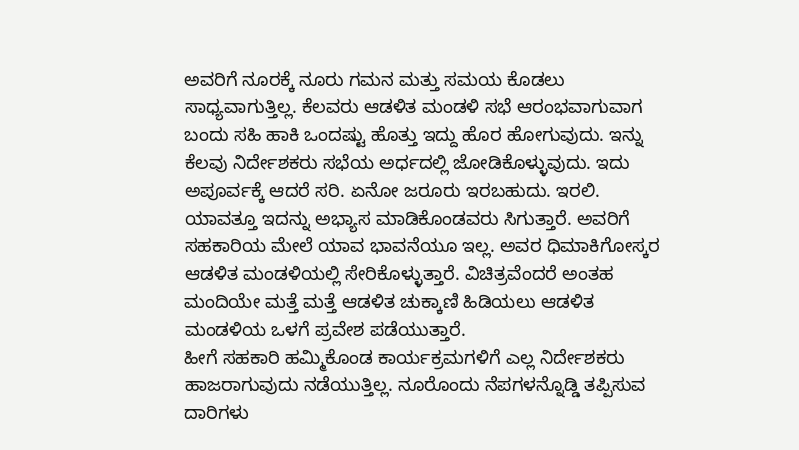ಅವರಿಗೆ ನೂರಕ್ಕೆ ನೂರು ಗಮನ ಮತ್ತು ಸಮಯ ಕೊಡಲು ಸಾಧ್ಯವಾಗುತ್ತಿಲ್ಲ. ಕೆಲವರು ಆಡಳಿತ ಮಂಡಳಿ ಸಭೆ ಆರಂಭವಾಗುವಾಗ ಬಂದು ಸಹಿ ಹಾಕಿ ಒಂದಷ್ಟು ಹೊತ್ತು ಇದ್ದು ಹೊರ ಹೋಗುವುದು. ಇನ್ನು ಕೆಲವು ನಿರ್ದೇಶಕರು ಸಭೆಯ ಅರ್ಧದಲ್ಲಿ ಜೋಡಿಕೊಳ್ಳುವುದು. ಇದು ಅಪೂರ್ವಕ್ಕೆ ಆದರೆ ಸರಿ. ಏನೋ ಜರೂರು ಇರಬಹುದು. ಇರಲಿ. ಯಾವತ್ತೂ ಇದನ್ನು ಅಭ್ಯಾಸ ಮಾಡಿಕೊಂಡವರು ಸಿಗುತ್ತಾರೆ. ಅವರಿಗೆ ಸಹಕಾರಿಯ ಮೇಲೆ ಯಾವ ಭಾವನೆಯೂ ಇಲ್ಲ. ಅವರ ಧಿಮಾಕಿಗೋಸ್ಕರ ಆಡಳಿತ ಮಂಡಳಿಯಲ್ಲಿ ಸೇರಿಕೊಳ್ಳುತ್ತಾರೆ. ವಿಚಿತ್ರವೆಂದರೆ ಅಂತಹ ಮಂದಿಯೇ ಮತ್ತೆ ಮತ್ತೆ ಆಡಳಿತ ಚುಕ್ಕಾಣಿ ಹಿಡಿಯಲು ಆಡಳಿತ ಮಂಡಳಿಯ ಒಳಗೆ ಪ್ರವೇಶ ಪಡೆಯುತ್ತಾರೆ.
ಹೀಗೆ ಸಹಕಾರಿ ಹಮ್ಮಿಕೊಂಡ ಕಾರ್ಯಕ್ರಮಗಳಿಗೆ ಎಲ್ಲ ನಿರ್ದೇಶಕರು ಹಾಜರಾಗುವುದು ನಡೆಯುತ್ತಿಲ್ಲ. ನೂರೊಂದು ನೆಪಗಳನ್ನೊಡ್ಡಿ ತಪ್ಪಿಸುವ ದಾರಿಗಳು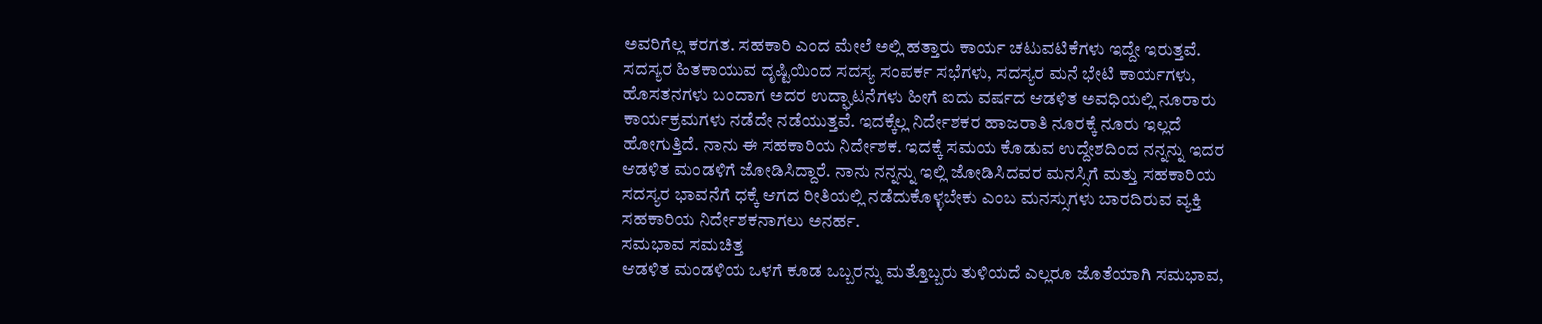ಅವರಿಗೆಲ್ಲ ಕರಗತ. ಸಹಕಾರಿ ಎಂದ ಮೇಲೆ ಅಲ್ಲಿ ಹತ್ತಾರು ಕಾರ್ಯ ಚಟುವಟಿಕೆಗಳು ಇದ್ದೇ ಇರುತ್ತವೆ. ಸದಸ್ಯರ ಹಿತಕಾಯುವ ದೃಷ್ಟಿಯಿಂದ ಸದಸ್ಯ ಸಂಪರ್ಕ ಸಭೆಗಳು, ಸದಸ್ಯರ ಮನೆ ಭೇಟಿ ಕಾರ್ಯಗಳು, ಹೊಸತನಗಳು ಬಂದಾಗ ಅದರ ಉದ್ಘಾಟನೆಗಳು ಹೀಗೆ ಐದು ವರ್ಷದ ಆಡಳಿತ ಅವಧಿಯಲ್ಲಿ ನೂರಾರು ಕಾರ್ಯಕ್ರಮಗಳು ನಡೆದೇ ನಡೆಯುತ್ತವೆ. ಇದಕ್ಕೆಲ್ಲ ನಿರ್ದೇಶಕರ ಹಾಜರಾತಿ ನೂರಕ್ಕೆ ನೂರು ಇಲ್ಲದೆ ಹೋಗುತ್ತಿದೆ. ನಾನು ಈ ಸಹಕಾರಿಯ ನಿರ್ದೇಶಕ. ಇದಕ್ಕೆ ಸಮಯ ಕೊಡುವ ಉದ್ದೇಶದಿಂದ ನನ್ನನ್ನು ಇದರ ಆಡಳಿತ ಮಂಡಳಿಗೆ ಜೋಡಿಸಿದ್ದಾರೆ. ನಾನು ನನ್ನನ್ನು ಇಲ್ಲಿ ಜೋಡಿಸಿದವರ ಮನಸ್ಸಿಗೆ ಮತ್ತು ಸಹಕಾರಿಯ ಸದಸ್ಯರ ಭಾವನೆಗೆ ಧಕ್ಕೆ ಆಗದ ರೀತಿಯಲ್ಲಿ ನಡೆದುಕೊಳ್ಳಬೇಕು ಎಂಬ ಮನಸ್ಸುಗಳು ಬಾರದಿರುವ ವ್ಯಕ್ತಿ ಸಹಕಾರಿಯ ನಿರ್ದೇಶಕನಾಗಲು ಅನರ್ಹ.
ಸಮಭಾವ ಸಮಚಿತ್ತ
ಆಡಳಿತ ಮಂಡಳಿಯ ಒಳಗೆ ಕೂಡ ಒಬ್ಬರನ್ನು ಮತ್ತೊಬ್ಬರು ತುಳಿಯದೆ ಎಲ್ಲರೂ ಜೊತೆಯಾಗಿ ಸಮಭಾವ,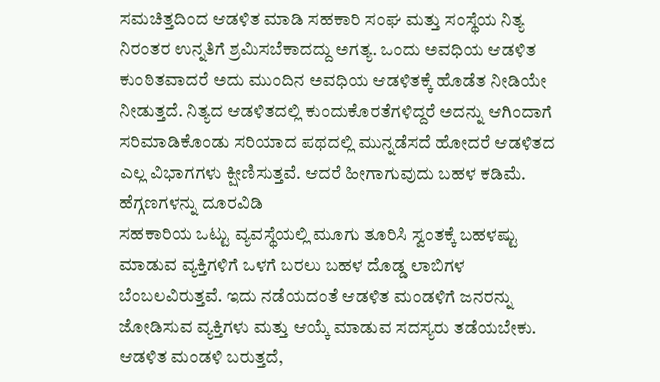ಸಮಚಿತ್ತದಿಂದ ಆಡಳಿತ ಮಾಡಿ ಸಹಕಾರಿ ಸಂಘ ಮತ್ತು ಸಂಸ್ಥೆಯ ನಿತ್ಯ ನಿರಂತರ ಉನ್ನತಿಗೆ ಶ್ರಮಿಸಬೆಕಾದದ್ದು ಅಗತ್ಯ. ಒಂದು ಅವಧಿಯ ಆಡಳಿತ ಕುಂಠಿತವಾದರೆ ಅದು ಮುಂದಿನ ಅವಧಿಯ ಆಡಳಿತಕ್ಕೆ ಹೊಡೆತ ನೀಡಿಯೇ ನೀಡುತ್ತದೆ. ನಿತ್ಯದ ಆಡಳಿತದಲ್ಲಿ ಕುಂದುಕೊರತೆಗಳಿದ್ದರೆ ಅದನ್ನು ಆಗಿಂದಾಗೆ ಸರಿಮಾಡಿಕೊಂಡು ಸರಿಯಾದ ಪಥದಲ್ಲಿ ಮುನ್ನಡೆಸದೆ ಹೋದರೆ ಆಡಳಿತದ ಎಲ್ಲ ವಿಭಾಗಗಳು ಕ್ಷೀಣಿಸುತ್ತವೆ. ಆದರೆ ಹೀಗಾಗುವುದು ಬಹಳ ಕಡಿಮೆ.
ಹೆಗ್ಗಣಗಳನ್ನು ದೂರವಿಡಿ
ಸಹಕಾರಿಯ ಒಟ್ಟು ವ್ಯವಸ್ಥೆಯಲ್ಲಿ ಮೂಗು ತೂರಿಸಿ ಸ್ವಂತಕ್ಕೆ ಬಹಳಷ್ಟು ಮಾಡುವ ವ್ಯಕ್ತಿಗಳಿಗೆ ಒಳಗೆ ಬರಲು ಬಹಳ ದೊಡ್ಡ ಲಾಬಿಗಳ ಬೆಂಬಲವಿರುತ್ತವೆ. ಇದು ನಡೆಯದಂತೆ ಆಡಳಿತ ಮಂಡಳಿಗೆ ಜನರನ್ನು ಜೋಡಿಸುವ ವ್ಯಕ್ತಿಗಳು ಮತ್ತು ಆಯ್ಕೆ ಮಾಡುವ ಸದಸ್ಯರು ತಡೆಯಬೇಕು. ಆಡಳಿತ ಮಂಡಳಿ ಬರುತ್ತದೆ,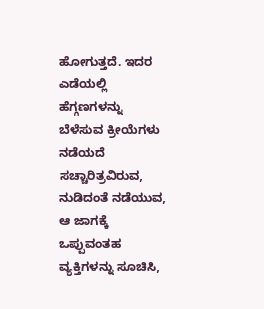ಹೋಗುತ್ತದೆ. ಇದರ ಎಡೆಯಲ್ಲಿ ಹೆಗ್ಗಣಗಳನ್ನು ಬೆಳೆಸುವ ಕ್ರೀಯೆಗಳು ನಡೆಯದೆ ಸಚ್ಚಾರಿತ್ರವಿರುವ, ನುಡಿದಂತೆ ನಡೆಯುವ, ಆ ಜಾಗಕ್ಕೆ ಒಪ್ಪುವಂತಹ ವ್ಯಕ್ತಿಗಳನ್ನು ಸೂಚಿಸಿ,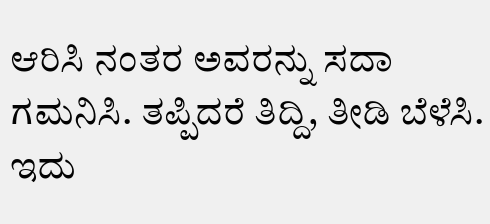ಆರಿಸಿ ನಂತರ ಅವರನ್ನು ಸದಾ ಗಮನಿಸಿ. ತಪ್ಪಿದರೆ ತಿದ್ದಿ, ತೀಡಿ ಬೆಳೆಸಿ. ಇದು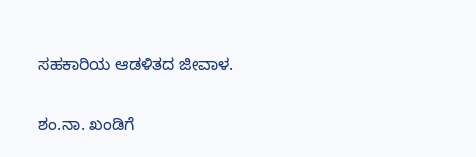ಸಹಕಾರಿಯ ಆಡಳಿತದ ಜೀವಾಳ.

ಶಂ.ನಾ. ಖಂಡಿಗೆ